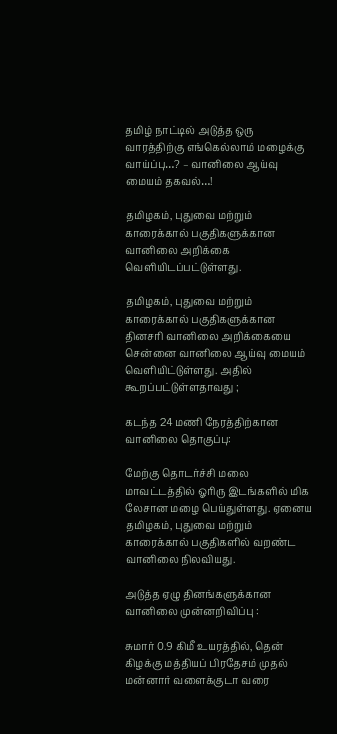தமிழ் நாட்டில் அடுத்த ஒரு வாரத்திற்கு எங்கெல்லாம் மழைக்கு வாய்ப்பு…? – வானிலை ஆய்வு மையம் தகவல்…!

தமிழகம், புதுவை மற்றும் காரைக்கால் பகுதிகளுக்கான வானிலை அறிக்கை வெளியிடப்பட்டுள்ளது.

தமிழகம், புதுவை மற்றும் காரைக்கால் பகுதிகளுக்கான தினசரி வானிலை அறிக்கையை சென்னை வானிலை ஆய்வு மையம் வெளியிட்டுள்ளது. அதில் கூறப்பட்டுள்ளதாவது ;

கடந்த 24 மணி நேரத்திற்கான வானிலை தொகுப்பு:

மேற்கு தொடர்ச்சி மலை மாவட்டத்தில் ஓரிரு இடங்களில் மிக லேசான மழை பெய்துள்ளது. ஏனைய தமிழகம், புதுவை மற்றும் காரைக்கால் பகுதிகளில் வறண்ட வானிலை நிலவியது.

அடுத்த ஏழு தினங்களுக்கான வானிலை முன்னறிவிப்பு :

சுமார் 0.9 கிமீ உயரத்தில், தென் கிழக்கு மத்தியப் பிரதேசம் முதல் மன்னார் வளைக்குடா வரை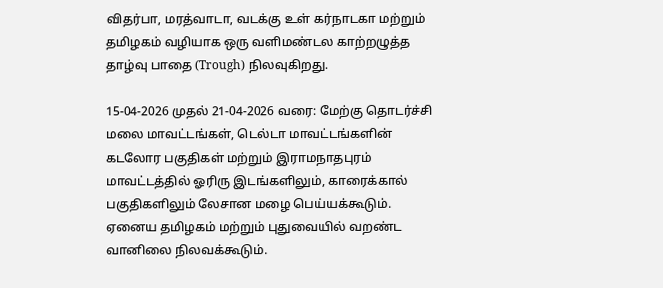விதர்பா, மரத்வாடா, வடக்கு உள் கர்நாடகா மற்றும் தமிழகம் வழியாக ஒரு வளிமண்டல காற்றழுத்த தாழ்வு பாதை (Trough) நிலவுகிறது.

15-04-2026 முதல் 21-04-2026 வரை: மேற்கு தொடர்ச்சி மலை மாவட்டங்கள், டெல்டா மாவட்டங்களின் கடலோர பகுதிகள் மற்றும் இராமநாதபுரம் மாவட்டத்தில் ஓரிரு இடங்களிலும், காரைக்கால் பகுதிகளிலும் லேசான மழை பெய்யக்கூடும். ஏனைய தமிழகம் மற்றும் புதுவையில் வறண்ட வானிலை நிலவக்கூடும்.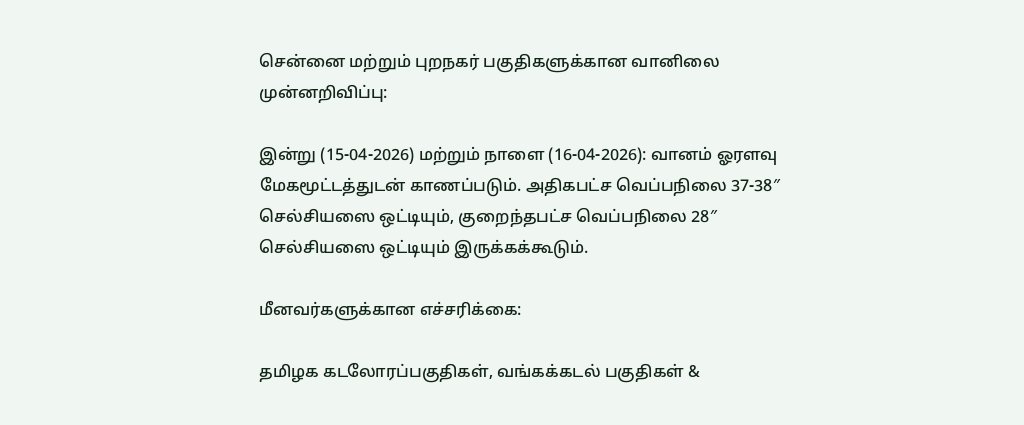சென்னை மற்றும் புறநகர் பகுதிகளுக்கான வானிலை முன்னறிவிப்பு:

இன்று (15-04-2026) மற்றும் நாளை (16-04-2026): வானம் ஓரளவு மேகமூட்டத்துடன் காணப்படும். அதிகபட்ச வெப்பநிலை 37-38″ செல்சியஸை ஒட்டியும், குறைந்தபட்ச வெப்பநிலை 28″ செல்சியஸை ஒட்டியும் இருக்கக்கூடும்.

மீனவர்களுக்கான எச்சரிக்கை:

தமிழக கடலோரப்பகுதிகள், வங்கக்கடல் பகுதிகள் &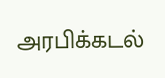அரபிக்கடல்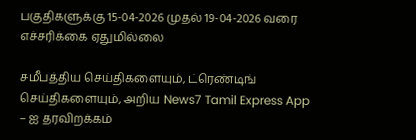பகுதிகளுக்கு 15-04-2026 முதல் 19-04-2026 வரை எச்சரிக்கை ஏதுமில்லை

சமீபத்திய செய்திகளையும், ட்ரெண்டிங் செய்திகளையும், அறிய News7 Tamil Express App – ஐ தரவிறக்கம்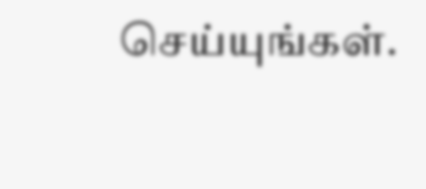செய்யுங்கள்.